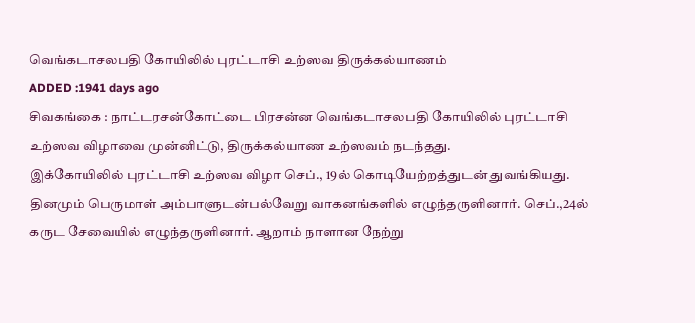வெங்கடாசலபதி கோயிலில் புரட்டாசி உற்ஸவ திருக்கல்யாணம்
ADDED :1941 days ago
சிவகங்கை : நாட்டரசன்கோட்டை பிரசன்ன வெங்கடாசலபதி கோயிலில் புரட்டாசி உற்ஸவ விழாவை முன்னிட்டு, திருக்கல்யாண உற்ஸவம் நடந்தது.
இக்கோயிலில் புரட்டாசி உற்ஸவ விழா செப்., 19ல் கொடியேற்றத்துடன் துவங்கியது. தினமும் பெருமாள் அம்பாளுடன்பல்வேறு வாகனங்களில் எழுந்தருளினார். செப்.,24ல் கருட சேவையில் எழுந்தருளினார். ஆறாம் நாளான நேற்று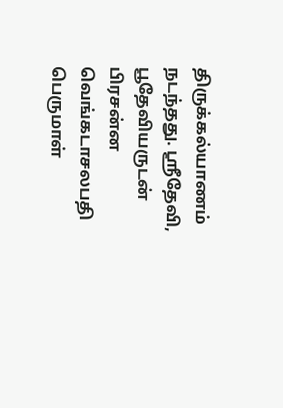திருக்கல்யாணம் நடந்தது. ஸ்ரீதேவி, பூதேவியருடன் பிரசன்ன வெங்கடாசலபதி பெருமாள்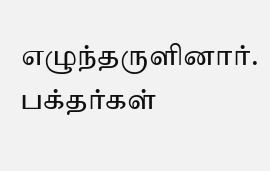எழுந்தருளினார். பக்தர்கள்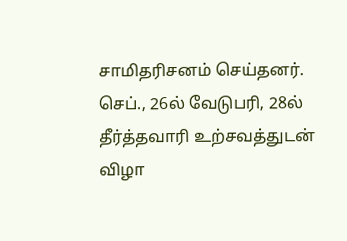சாமிதரிசனம் செய்தனர். செப்., 26ல் வேடுபரி, 28ல் தீர்த்தவாரி உற்சவத்துடன் விழா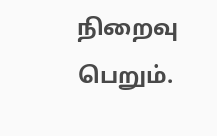நிறைவு பெறும்.